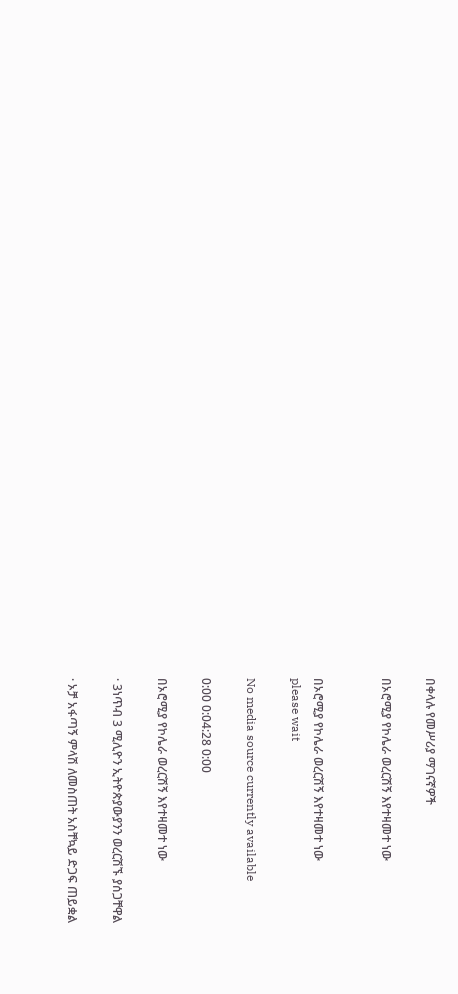በቀላሉ የመሥሪያ ማገናኛዎች

በኦሮሚያ የኮሌራ ወረርሽኝ እየተዛመተ ነው


በኦሮሚያ የኮሌራ ወረርሽኝ እየተዛመተ ነው
please wait

No media source currently available

0:00 0:04:28 0:00

በኦሮሚያ የኮሌራ ወረርሽኝ እየተዛመተ ነው

· 3ነጥብ 3 ሚሊዮን ኢትዮጵያውያንን ወረርሽኙ ያሰጋቸዋል

· ኦቻ አፋጣኝ ምላሽ ለመስጠት አስቸኳይ ድጋፍ ጠይቋል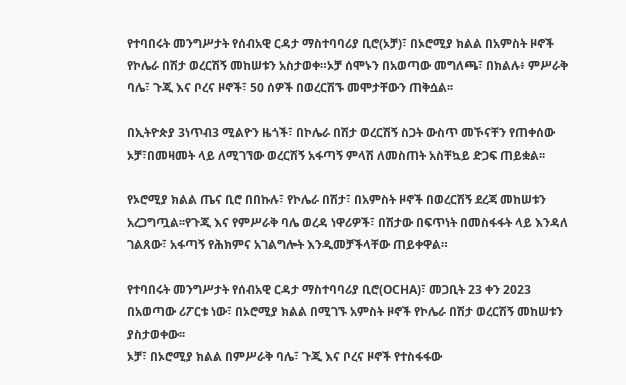የተባበሩት መንግሥታት የሰብአዊ ርዳታ ማስተባባሪያ ቢሮ(ኦቻ)፣ በኦሮሚያ ክልል በአምስት ዞኖች የኮሌራ በሽታ ወረርሽኝ መከሠቱን አስታወቀ።ኦቻ ሰሞኑን በአወጣው መግለጫ፣ በክልሉ፥ ምሥራቅ ባሌ፣ ጉጂ እና ቦረና ዞኖች፣ 50 ሰዎች በወረርሽኙ መሞታቸውን ጠቅሷል፡፡

በኢትዮጵያ 3ነጥብ3 ሚልዮን ዜጎች፣ በኮሌራ በሽታ ወረርሽኝ ስጋት ውስጥ መኾናቸን የጠቀሰው ኦቻ፣በመዛመት ላይ ለሚገኘው ወረርሽኝ አፋጣኝ ምላሽ ለመስጠት አስቸኳይ ድጋፍ ጠይቋል፡፡

የኦሮሚያ ክልል ጤና ቢሮ በበኩሉ፣ የኮሌራ በሽታ፣ በአምስት ዞኖች በወረርሽኝ ደረጃ መከሠቱን አረጋግጧል፡፡የጉጂ እና የምሥራቅ ባሌ ወረዳ ነዋሪዎች፣ በሽታው በፍጥነት በመስፋፋት ላይ እንዳለ ገልጸው፣ አፋጣኝ የሕክምና አገልግሎት እንዲመቻችላቸው ጠይቀዋል።

የተባበሩት መንግሥታት የሰብአዊ ርዳታ ማስተባባሪያ ቢሮ(OCHA)፣ መጋቢት 23 ቀን 2023 በአወጣው ሪፖርቱ ነው፣ በኦሮሚያ ክልል በሚገኙ አምስት ዞኖች የኮሌራ በሽታ ወረርሽኝ መከሠቱን ያስታወቀው፡፡
ኦቻ፣ በኦሮሚያ ክልል በምሥራቅ ባሌ፣ ጉጂ እና ቦረና ዞኖች የተስፋፋው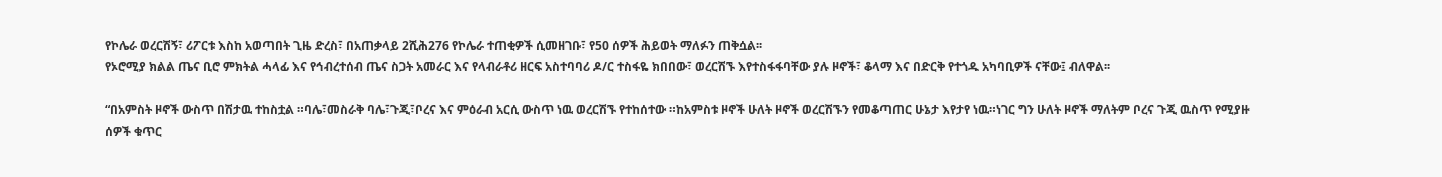የኮሌራ ወረርሽኝ፣ ሪፖርቱ እስከ አወጣበት ጊዜ ድረስ፣ በአጠቃላይ 2ሺሕ276 የኮሌራ ተጠቂዎች ሲመዘገቡ፣ የ50 ሰዎች ሕይወት ማለፉን ጠቅሷል፡፡
የኦሮሚያ ክልል ጤና ቢሮ ምክትል ሓላፊ እና የኅብረተሰብ ጤና ስጋት አመራር እና የላብራቶሪ ዘርፍ አስተባባሪ ዶ/ር ተስፋዬ ክበበው፣ ወረርሽኙ እየተስፋፋባቸው ያሉ ዞኖች፣ ቆላማ እና በድርቅ የተጎዱ አካባቢዎች ናቸው፤ ብለዋል፡፡

“በአምስት ዞኖች ውስጥ በሽታዉ ተከስቷል ።ባሌ፣መስራቅ ባሌ፣ጉጂ፣ቦረና እና ምዕራብ አርሲ ውስጥ ነዉ ወረርሽኙ የተከሰተው ።ከአምስቱ ዞኖች ሁለት ዞኖች ወረርሽኙን የመቆጣጠር ሁኔታ እየታየ ነዉ።ነገር ግን ሁለት ዞኖች ማለትም ቦረና ጉጂ ዉስጥ የሚያዙ ሰዎች ቁጥር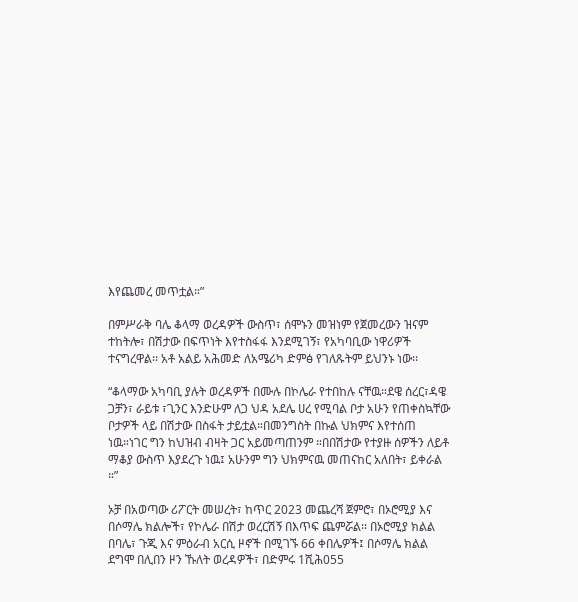እየጨመረ መጥቷል።”

በምሥራቅ ባሌ ቆላማ ወረዳዎች ውስጥ፣ ሰሞኑን መዝነም የጀመረውን ዝናም ተከትሎ፣ በሽታው በፍጥነት እየተስፋፋ እንደሚገኝ፣ የአካባቢው ነዋሪዎች ተናግረዋል፡፡ አቶ አልይ አሕመድ ለአሜሪካ ድምፅ የገለጹትም ይህንኑ ነው፡፡

“ቆላማው አካባቢ ያሉት ወረዳዎች በሙሉ በኮሌራ የተበከሉ ናቸዉ።ደዌ ሰረር፣ዳዌ ጋቻን፣ ራይቱ ፣ጊንር እንድሁም ለጋ ህዳ አደሌ ሀረ የሚባል ቦታ አሁን የጠቀስኳቸው ቦታዎች ላይ በሽታው በስፋት ታይቷል።በመንግስት በኩል ህክምና እየተሰጠ ነዉ።ነገር ግን ከህዝብ ብዛት ጋር አይመጣጠንም ።በበሽታው የተያዙ ሰዎችን ለይቶ ማቆያ ውስጥ እያደረጉ ነዉ፤ አሁንም ግን ህክምናዉ መጠናከር አለበት፣ ይቀራል ።”

ኦቻ በአወጣው ሪፖርት መሠረት፣ ከጥር 2023 መጨረሻ ጀምሮ፣ በኦሮሚያ እና በሶማሌ ክልሎች፣ የኮሌራ በሽታ ወረርሽኝ በእጥፍ ጨምሯል፡፡ በኦሮሚያ ክልል በባሌ፣ ጉጂ እና ምዕራብ አርሲ ዞኖች በሚገኙ 66 ቀበሌዎች፤ በሶማሌ ክልል ደግሞ በሊበን ዞን ኹለት ወረዳዎች፣ በድምሩ 1ሺሕ055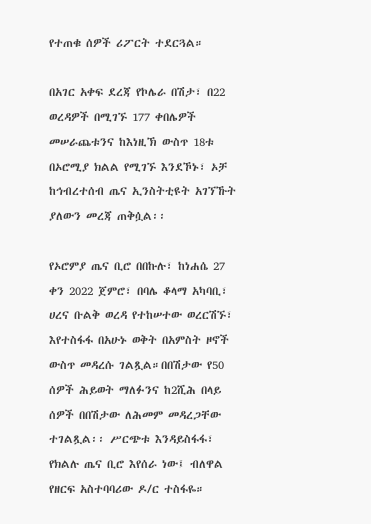የተጠቁ ሰዎች ሪፖርት ተደርጓል።

በአገር አቀፍ ደረጃ የኮሌራ በሽታ፣ በ22 ወረዳዎች በሚገኙ 177 ቀበሌዎች መሠራጨቱንና ከእነዚኽ ውስጥ 18ቱ በኦሮሚያ ክልል የሚገኙ እንደኾኑ፣ ኦቻ ከኅብረተሰብ ጤና ኢንስትቲዩት አገኘኹት ያለውን መረጃ ጠቅሷል፡፡

የኦሮምያ ጤና ቢሮ በበኩሉ፣ ከነሐሴ 27 ቀን 2022 ጀምሮ፣ በባሌ ቆላማ አካባቢ፣ ሀረና ቡልቅ ወረዳ የተከሠተው ወረርሽኙ፣ እየተስፋፋ በአሁኑ ወቅት በአምስት ዞኖች ውስጥ መዳረሱ ገልጿል።በበሽታው የ50 ሰዎች ሕይወት ማለፉንና ከ2ሺሕ በላይ ሰዎች በበሽታው ለሕመም መዳረጋቸው ተገልጿል፡፡ ሥርጭቱ እንዳይስፋፋ፣ የክልሉ ጤና ቢሮ እየሰራ ነው፤ ብለዋል የዘርፍ አስተባባሪው ዶ/ር ተስፋዬ።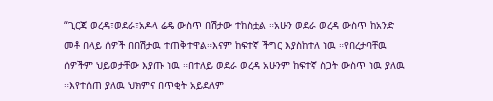“ጊርጃ ወረዳ፣ወደራ፣አዶላ ሬዴ ውስጥ በሽታው ተከስቷል ።አሁን ወደራ ወረዳ ውስጥ ከአንድ መቶ በላይ ሰዎች በበሽታዉ ተጠቅተዋል።እናም ከፍተኛ ችግር እያስከተለ ነዉ ።የበረታባቸዉ ሰዎችም ህይወታቸው እያጡ ነዉ ።በተለይ ወደራ ወረዳ አሁንም ከፍተኛ ስጋት ውስጥ ነዉ ያለዉ ።እየተሰጠ ያለዉ ህክምና በጥቂት አይደለም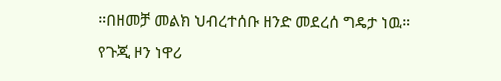።በዘመቻ መልክ ህብረተሰቡ ዘንድ መደረሰ ግዴታ ነዉ።
የጉጂ ዞን ነዋሪ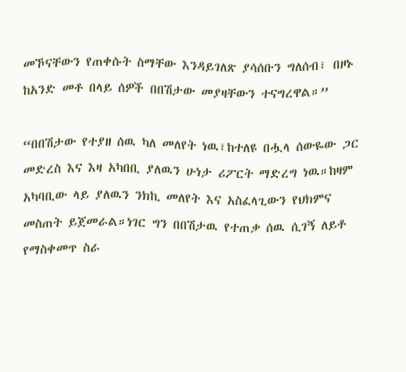መኾናቸውን የጠቀሱት ስማቸው እንዳይገለጽ ያሳሰቡን ግለሰብ፣ በዞኑ ከአንድ መቶ በላይ ሰዎች በበሽታው መያዛቸውን ተናግረዋል።”

“በበሽታው የተያዘ ሰዉ ካለ መለየት ነዉ፣ከተለዩ በሗላ ሰውዬው ጋር መድረስ እና እዛ አካበቢ ያለዉን ሁነታ ሪፖርት ማድረግ ነዉ።ከዛም አካባቢው ላይ ያለዉን ንክኪ መለየት እና አስፈላጊውን የህክምና መስጠት ይጀመራል።ነገር ግን በበሽታዉ የተጠቃ ሰዉ ሲገኝ ለይቶ የማስቀመጥ ስራ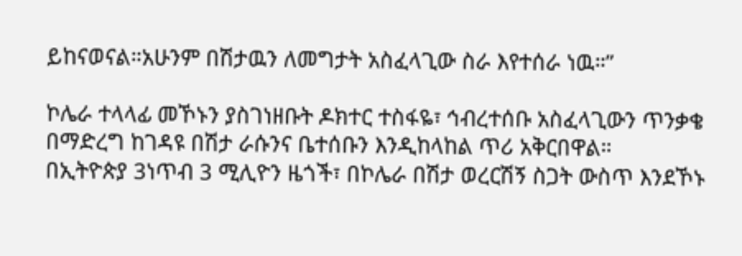ይከናወናል።አሁንም በሽታዉን ለመግታት አስፈላጊው ስራ እየተሰራ ነዉ።”

ኮሌራ ተላላፊ መኾኑን ያስገነዘቡት ዶክተር ተስፋዬ፣ ኅብረተሰቡ አስፈላጊውን ጥንቃቄ በማድረግ ከገዳዩ በሽታ ራሱንና ቤተሰቡን እንዲከላከል ጥሪ አቅርበዋል።
በኢትዮጵያ 3ነጥብ 3 ሚሊዮን ዜጎች፣ በኮሌራ በሽታ ወረርሽኝ ስጋት ውስጥ እንደኾኑ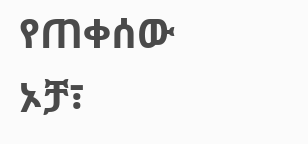የጠቀሰው ኦቻ፣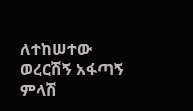ለተከሠተው ወረርሽኝ አፋጣኝ ምላሽ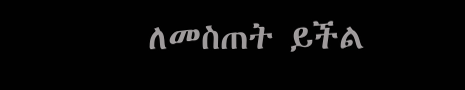ለመስጠት ይችል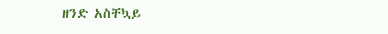ዘንድ አስቸኳይ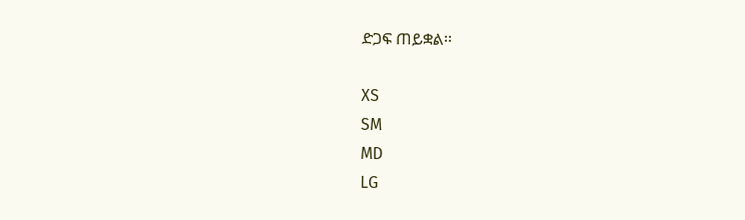ድጋፍ ጠይቋል፡፡

XS
SM
MD
LG